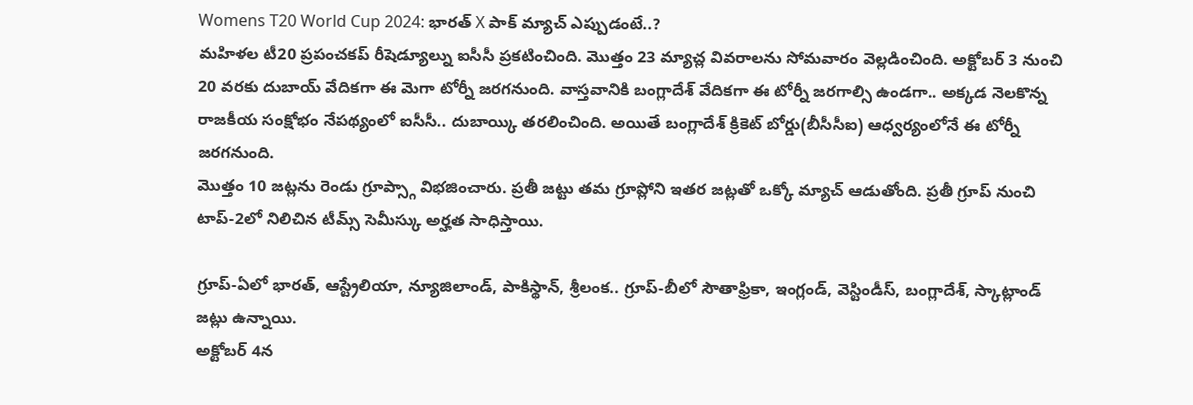Womens T20 World Cup 2024: భారత్ X పాక్ మ్యాచ్ ఎప్పుడంటే..?
మహిళల టీ20 ప్రపంచకప్ రీషెడ్యూల్ను ఐసీసీ ప్రకటించింది. మొత్తం 23 మ్యాచ్ల వివరాలను సోమవారం వెల్లడించింది. అక్టోబర్ 3 నుంచి 20 వరకు దుబాయ్ వేదికగా ఈ మెగా టోర్నీ జరగనుంది. వాస్తవానికి బంగ్లాదేశ్ వేదికగా ఈ టోర్నీ జరగాల్సి ఉండగా.. అక్కడ నెలకొన్న రాజకీయ సంక్షోభం నేపథ్యంలో ఐసీసీ.. దుబాయ్కి తరలించింది. అయితే బంగ్లాదేశ్ క్రికెట్ బోర్డు(బీసీసీఐ) ఆధ్వర్యంలోనే ఈ టోర్నీ జరగనుంది.
మొత్తం 10 జట్లను రెండు గ్రూప్స్గా విభజించారు. ప్రతీ జట్టు తమ గ్రూప్లోని ఇతర జట్లతో ఒక్కో మ్యాచ్ ఆడుతోంది. ప్రతీ గ్రూప్ నుంచి టాప్-2లో నిలిచిన టీమ్స్ సెమీస్కు అర్హత సాధిస్తాయి.

గ్రూప్-ఏలో భారత్, ఆస్ట్రేలియా, న్యూజిలాండ్, పాకిస్థాన్, శ్రీలంక.. గ్రూప్-బీలో సౌతాఫ్రికా, ఇంగ్లండ్, వెస్టిండీస్, బంగ్లాదేశ్, స్కాట్లాండ్ జట్లు ఉన్నాయి.
అక్టోబర్ 4న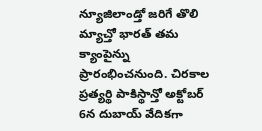న్యూజిలాండ్తో జరిగే తొలి మ్యాచ్తో భారత్ తమ క్యాంపైన్ను ప్రారంభించనుంది. చిరకాల ప్రత్యర్థి పాకిస్థాన్తో అక్టోబర్ 6న దుబాయ్ వేదికగా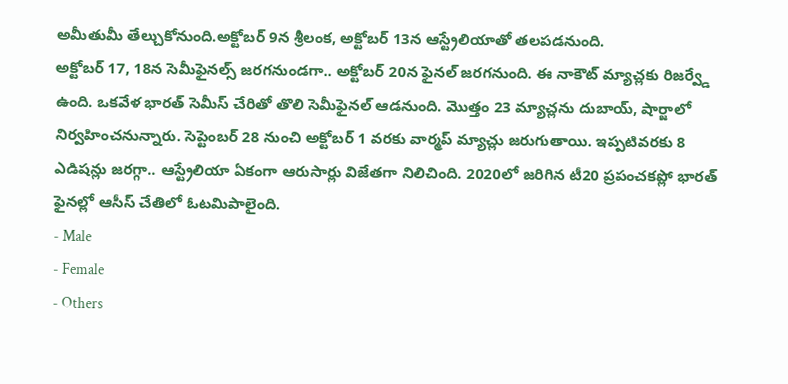అమీతుమీ తేల్చుకోనుంది.అక్టోబర్ 9న శ్రీలంక, అక్టోబర్ 13న ఆస్ట్రేలియాతో తలపడనుంది.
అక్టోబర్ 17, 18న సెమీఫైనల్స్ జరగనుండగా.. అక్టోబర్ 20న ఫైనల్ జరగనుంది. ఈ నాకౌట్ మ్యాచ్లకు రిజర్వ్డే ఉంది. ఒకవేళ భారత్ సెమీస్ చేరితో తొలి సెమీఫైనల్ ఆడనుంది. మొత్తం 23 మ్యాచ్లను దుబాయ్, షార్జాలో నిర్వహించనున్నారు. సెప్టెంబర్ 28 నుంచి అక్టోబర్ 1 వరకు వార్మప్ మ్యాచ్లు జరుగుతాయి. ఇప్పటివరకు 8 ఎడిషన్లు జరగ్గా.. ఆస్ట్రేలియా ఏకంగా ఆరుసార్లు విజేతగా నిలిచింది. 2020లో జరిగిన టీ20 ప్రపంచకప్లో భారత్ ఫైనల్లో ఆసీస్ చేతిలో ఓటమిపాలైంది.
- Male
- Female
- Others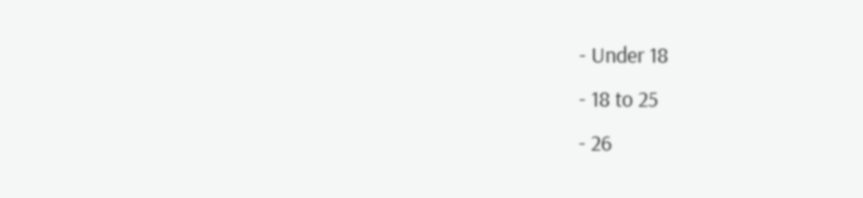- Under 18
- 18 to 25
- 26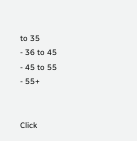to 35
- 36 to 45
- 45 to 55
- 55+


Click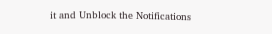it and Unblock the Notifications